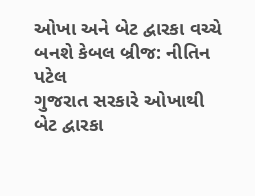ઓખા અને બેટ દ્વારકા વચ્ચે બનશે કેબલ બ્રીજ: નીતિન પટેલ
ગુજરાત સરકારે ઓખાથી બેટ દ્વારકા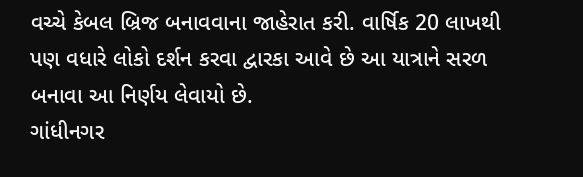વચ્ચે કેબલ બ્રિજ બનાવવાના જાહેરાત કરી. વાર્ષિક 20 લાખથી પણ વધારે લોકો દર્શન કરવા દ્વારકા આવે છે આ યાત્રાને સરળ બનાવા આ નિર્ણય લેવાયો છે.
ગાંધીનગર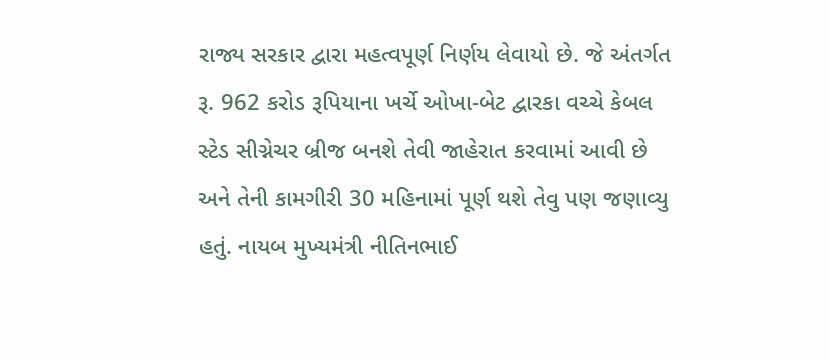રાજ્ય સરકાર દ્વારા મહત્વપૂર્ણ નિર્ણય લેવાયો છે. જે અંતર્ગત રૂ. 962 કરોડ રૂપિયાના ખર્ચે ઓખા-બેટ દ્વારકા વચ્ચે કેબલ સ્ટેડ સીગ્નેચર બ્રીજ બનશે તેવી જાહેરાત કરવામાં આવી છે અને તેની કામગીરી 30 મહિનામાં પૂર્ણ થશે તેવુ પણ જણાવ્યુ હતું. નાયબ મુખ્યમંત્રી નીતિનભાઈ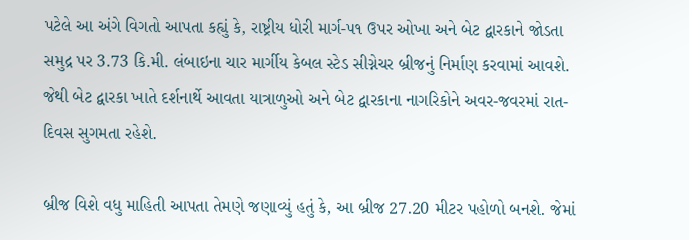પટેલે આ અંગે વિગતો આપતા કહ્યું કે, રાષ્ટ્રીય ધોરી માર્ગ-૫૧ ઉપર ઓખા અને બેટ દ્વારકાને જોડતા સમુદ્ર પર 3.73 કિ.મી. લંબાઇના ચાર માર્ગીય કેબલ સ્ટેડ સીગ્નેચર બ્રીજનું નિર્માણ કરવામાં આવશે. જેથી બેટ દ્વારકા ખાતે દર્શનાર્થે આવતા યાત્રાળુઓ અને બેટ દ્વારકાના નાગરિકોને અવર-જવરમાં રાત-દિવસ સુગમતા રહેશે.

બ્રીજ વિશે વધુ માહિતી આપતા તેમણે જણાવ્યું હતું કે, આ બ્રીજ 27.20 મીટર પહોળો બનશે. જેમાં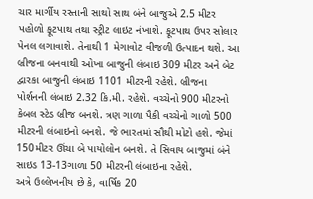ચાર માર્ગીય રસ્તાની સાથો સાથ બંને બાજુએ 2.5 મીટર પહોળો ફૂટપાથ તથા સ્ટ્રીટ લાઇટ નંખાશે. ફૂટપાથ ઉપર સોલાર પેનલ લગાવાશે. તેનાથી 1 મેગાવોટ વીજળી ઉત્પાદન થશે. આ બ્રીજના બનવાથી ઓખા બાજુની લંબાઇ 309 મીટર અને બેટ દ્વારકા બાજુની લંબાઇ 1101 મીટરની રહેશે. બ્રીજના પોર્શનની લંબાઇ 2.32 કિ.મી. રહેશે. વચ્ચેનો 900 મીટરનો કેબલ સ્ટેડ બ્રીજ બનશે. ત્રણ ગાળા પૈકી વચ્ચેનો ગાળો 500 મીટરની લંબાઇનો બનશે. જે ભારતમાં સૌથી મોટો હશે. જેમાં 150મીટર ઊંચા બે પાયોલોન બનશે. તે સિવાય બાજુમાં બંને સાઇડ 13-13ગાળા 50 મીટરની લંબાઇના રહેશે.
અત્રે ઉલ્લેખનીય છે કે, વાર્ષિક 20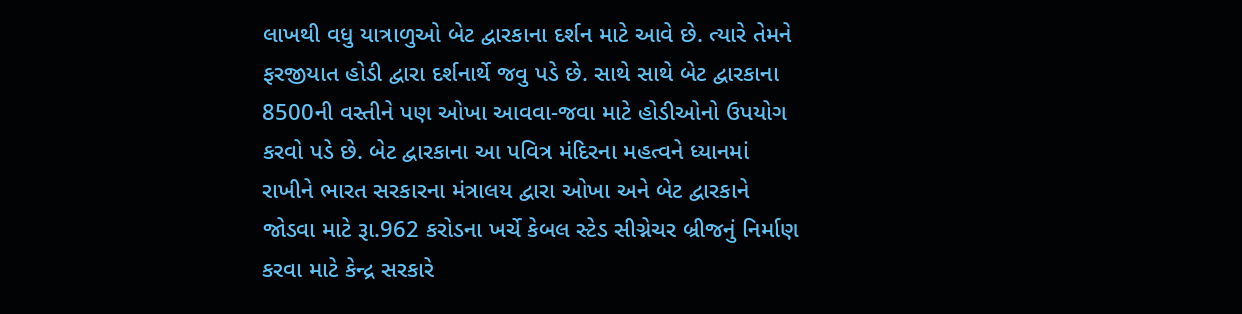લાખથી વધુ યાત્રાળુઓ બેટ દ્વારકાના દર્શન માટે આવે છે. ત્યારે તેમને ફરજીયાત હોડી દ્વારા દર્શનાર્થે જવુ પડે છે. સાથે સાથે બેટ દ્વારકાના 8500ની વસ્તીને પણ ઓખા આવવા-જવા માટે હોડીઓનો ઉપયોગ કરવો પડે છે. બેટ દ્વારકાના આ પવિત્ર મંદિરના મહત્વને ધ્યાનમાં રાખીને ભારત સરકારના મંત્રાલય દ્વારા ઓખા અને બેટ દ્વારકાને જોડવા માટે રૂા.962 કરોડના ખર્ચે કેબલ સ્ટેડ સીગ્નેચર બ્રીજનું નિર્માણ કરવા માટે કેન્દ્ર સરકારે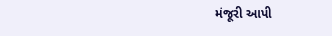મંજૂરી આપી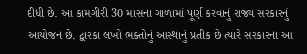દીધી છે. આ કામગીરી 30 માસના ગાળામાં પૂર્ણ કરવાનું રાજ્ય સરકારનું આયોજન છે. દ્વારકા લખો ભક્તોનું આસ્થાનું પ્રતીક છે ત્યારે સરકારના આ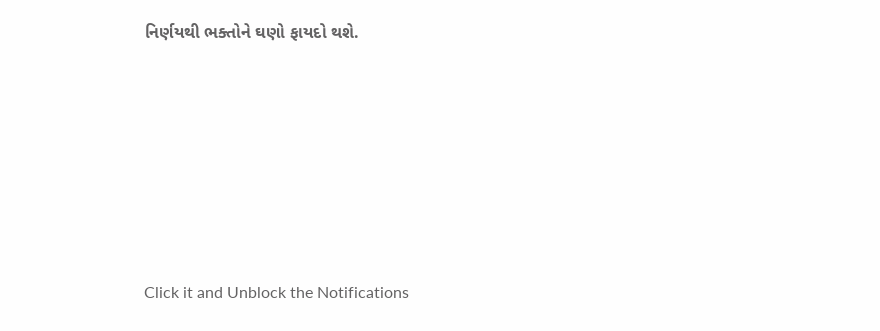નિર્ણયથી ભક્તોને ઘણો ફાયદો થશે.












Click it and Unblock the Notifications